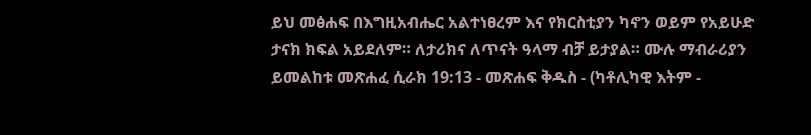ይህ መፅሐፍ በእግዚአብሔር አልተነፀረም እና የክርስቲያን ካኖን ወይም የአይሁድ ታናክ ክፍል አይደለም። ለታሪክና ለጥናት ዓላማ ብቻ ይታያል። ሙሉ ማብራሪያን ይመልከቱ መጽሐፈ ሲራክ 19:13 - መጽሐፍ ቅዱስ - (ካቶሊካዊ እትም -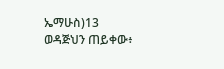ኤማሁስ)13 ወዳጅህን ጠይቀው፥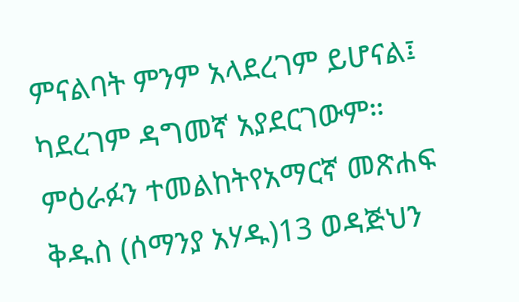ምናልባት ምንም አላደረገም ይሆናል፤ ካደረገም ዳግመኛ አያደርገውም። ምዕራፉን ተመልከትየአማርኛ መጽሐፍ ቅዱስ (ሰማንያ አሃዱ)13 ወዳጅህን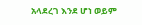አላደረገ እንደ ሆነ ወይም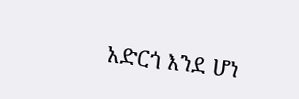አድርጎ እንደ ሆነ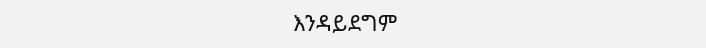እንዳይደግም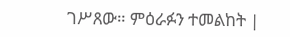ገሥጸው። ምዕራፉን ተመልከት |